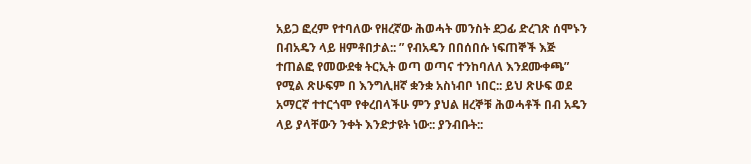አይጋ ፎረም የተባለው የዘረኛው ሕወሓት መንስት ደጋፊ ድረገጽ ሰሞኑን በብአዴን ላይ ዘምቶበታል:: ” የብአዴን በበሰበሱ ነፍጠኞች እጅ ተጠልፎ የመውደቁ ትርኢት ወጣ ወጣና ተንከባለለ እንደሙቀጫ” የሚል ጽሁፍም በ እንግሊዘኛ ቋንቋ አስነብቦ ነበር:: ይህ ጽሁፍ ወደ አማርኛ ተተርጎሞ የቀረበላችሁ ምን ያህል ዘረኞቹ ሕወሓቶች በብ አዴን ላይ ያላቸውን ንቀት እንድታዩት ነው:: ያንብቡት::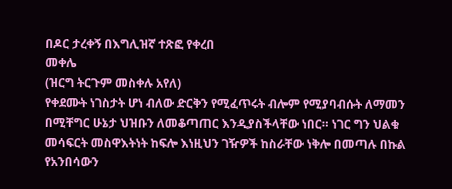በዶር ታረቀኝ በእግሊዝኛ ተጽፎ የቀረበ
መቀሌ
(ዝርግ ትርጉም መስቀሉ አየለ)
የቀደሙት ነገስታት ሆነ ብለው ድርቅን የሚፈጥሩት ብሎም የሚያባብሱት ለማመን በሚቸግር ሁኔታ ህዝቡን ለመቆጣጠር እንዲያስችላቸው ነበር። ነገር ግን ህልቁ መሳፍርት መስዋእትነት ከፍሎ እነዚህን ገዥዎች ከስራቸው ነቅሎ በመጣሉ በኩል የአንበሳውን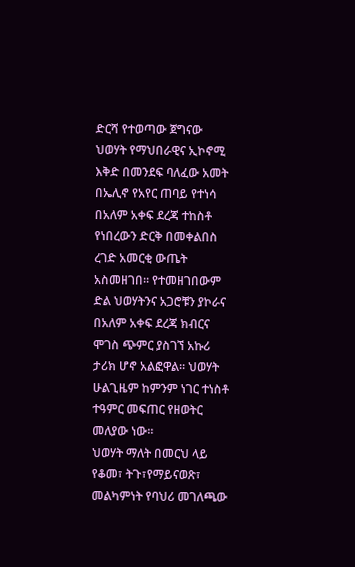ድርሻ የተወጣው ጀግናው ህወሃት የማህበራዊና ኢኮኖሚ እቅድ በመንደፍ ባለፈው አመት በኤሊኖ የአየር ጠባይ የተነሳ በአለም አቀፍ ደረጃ ተከስቶ የነበረውን ድርቅ በመቀልበስ ረገድ አመርቂ ውጤት አስመዘገበ። የተመዘገበውም ድል ህወሃትንና አጋሮቹን ያኮራና በአለም አቀፍ ደረጃ ክብርና ሞገስ ጭምር ያስገኘ አኩሪ ታሪክ ሆኖ አልፎዋል። ህወሃት ሁልጊዜም ከምንም ነገር ተነስቶ ተዓምር መፍጠር የዘወትር መለያው ነው።
ህወሃት ማለት በመርህ ላይ የቆመ፣ ትጉ፣የማይናወጽ፣ መልካምነት የባህሪ መገለጫው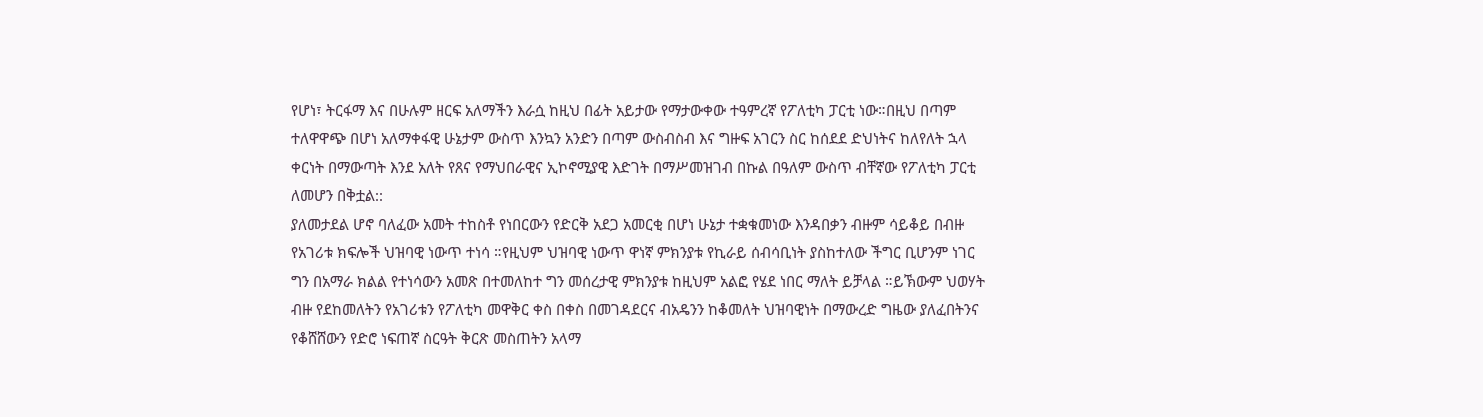የሆነ፣ ትርፋማ እና በሁሉም ዘርፍ አለማችን እራሷ ከዚህ በፊት አይታው የማታውቀው ተዓምረኛ የፖለቲካ ፓርቲ ነው።በዚህ በጣም ተለዋዋጭ በሆነ አለማቀፋዊ ሁኔታም ውስጥ እንኳን አንድን በጣም ውስብስብ እና ግዙፍ አገርን ስር ከሰደደ ድህነትና ከለየለት ኋላ ቀርነት በማውጣት እንደ አለት የጸና የማህበራዊና ኢኮኖሚያዊ እድገት በማሥመዝገብ በኩል በዓለም ውስጥ ብቸኛው የፖለቲካ ፓርቲ ለመሆን በቅቷል::
ያለመታደል ሆኖ ባለፈው አመት ተከስቶ የነበርውን የድርቅ አደጋ አመርቂ በሆነ ሁኔታ ተቋቁመነው እንዳበቃን ብዙም ሳይቆይ በብዙ የአገሪቱ ክፍሎች ህዝባዊ ነውጥ ተነሳ ።የዚህም ህዝባዊ ነውጥ ዋነኛ ምክንያቱ የኪራይ ሰብሳቢነት ያስከተለው ችግር ቢሆንም ነገር ግን በአማራ ክልል የተነሳውን አመጽ በተመለከተ ግን መሰረታዊ ምክንያቱ ከዚህም አልፎ የሄደ ነበር ማለት ይቻላል ።ይኽውም ህወሃት ብዙ የደከመለትን የአገሪቱን የፖለቲካ መዋቅር ቀስ በቀስ በመገዳደርና ብአዴንን ከቆመለት ህዝባዊነት በማውረድ ግዜው ያለፈበትንና የቆሸሸውን የድሮ ነፍጠኛ ስርዓት ቅርጽ መስጠትን አላማ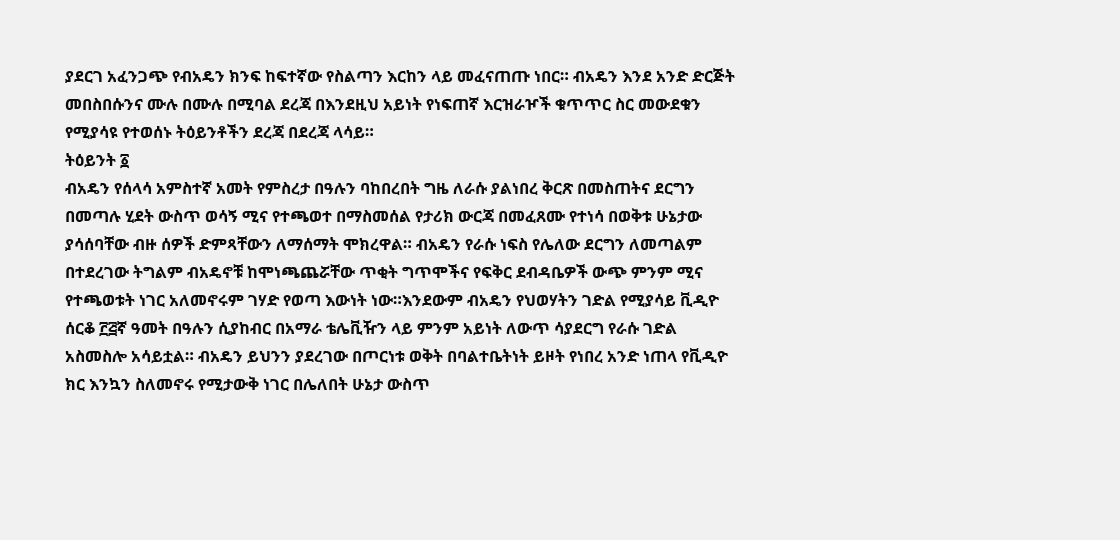ያደርገ አፈንጋጭ የብአዴን ክንፍ ከፍተኛው የስልጣን እርከን ላይ መፈናጠጡ ነበር። ብአዴን እንደ አንድ ድርጅት መበስበሱንና ሙሉ በሙሉ በሚባል ደረጃ በእንደዚህ አይነት የነፍጠኛ እርዝራዦች ቁጥጥር ስር መውደቁን የሚያሳዩ የተወሰኑ ትዕይንቶችን ደረጃ በደረጃ ላሳይ።
ትዕይንት ፩
ብአዴን የሰላሳ አምስተኛ አመት የምስረታ በዓሉን ባከበረበት ግዜ ለራሱ ያልነበረ ቅርጽ በመስጠትና ደርግን በመጣሉ ሂደት ውስጥ ወሳኝ ሚና የተጫወተ በማስመሰል የታሪክ ውርጃ በመፈጸሙ የተነሳ በወቅቱ ሁኔታው ያሳሰባቸው ብዙ ሰዎች ድምጻቸውን ለማሰማት ሞክረዋል። ብአዴን የራሱ ነፍስ የሌለው ደርግን ለመጣልም በተደረገው ትግልም ብአዴኖቹ ከሞነጫጨሯቸው ጥቂት ግጥሞችና የፍቅር ደብዳቤዎች ውጭ ምንም ሚና የተጫወቱት ነገር አለመኖሩም ገሃድ የወጣ እውነት ነው።እንደውም ብአዴን የህወሃትን ገድል የሚያሳይ ቪዲዮ ሰርቆ ፫፭ኛ ዓመት በዓሉን ሲያከብር በአማራ ቴሌቪዥን ላይ ምንም አይነት ለውጥ ሳያደርግ የራሱ ገድል አስመስሎ አሳይቷል። ብአዴን ይህንን ያደረገው በጦርነቱ ወቅት በባልተቤትነት ይዞት የነበረ አንድ ነጠላ የቪዲዮ ክር እንኳን ስለመኖሩ የሚታውቅ ነገር በሌለበት ሁኔታ ውስጥ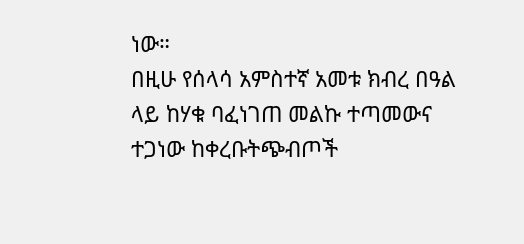ነው።
በዚሁ የሰላሳ አምስተኛ አመቱ ክብረ በዓል ላይ ከሃቁ ባፈነገጠ መልኩ ተጣመውና ተጋነው ከቀረቡትጭብጦች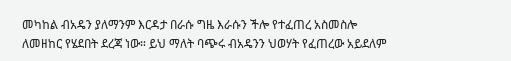መካከል ብአዴን ያለማንም እርዳታ በራሱ ግዜ እራሱን ችሎ የተፈጠረ አስመስሎ ለመዘከር የሄደበት ደረጃ ነው። ይህ ማለት ባጭሩ ብአዴንን ህወሃት የፈጠረው አይደለም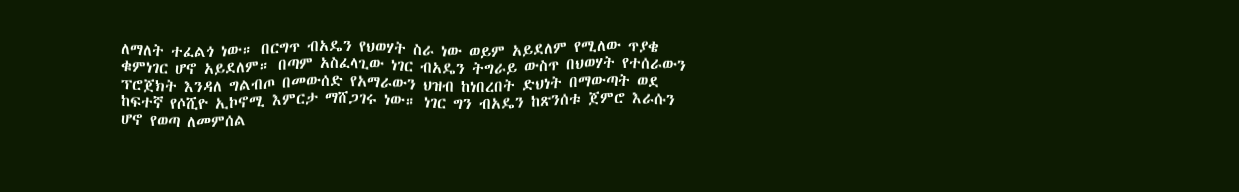ለማለት ተፈልጎ ነው። በርግጥ ብአዴን የህወሃት ስራ ነው ወይም አይደለም የሚለው ጥያቄ ቁምነገር ሆኖ አይደለም። በጣም አስፈላጊው ነገር ብአዴን ትግራይ ውስጥ በህወሃት የተሰራውን ፕሮጀክት እንዳለ ግልብጦ በመውሰድ የአማራውን ህዝብ ከነበረበት ድህነት በማውጣት ወደ ከፍተኛ የሶሺዮ ኢኮኖሚ እምርታ ማሸጋገሩ ነው። ነገር ግን ብአዴን ከጽንሰቱ ጀምሮ እራሱን ሆኖ የወጣ ለመምሰል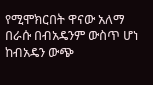የሚሞክርበት ዋናው አለማ በራሱ በብአዴንም ውስጥ ሆነ ከብአዴን ውጭ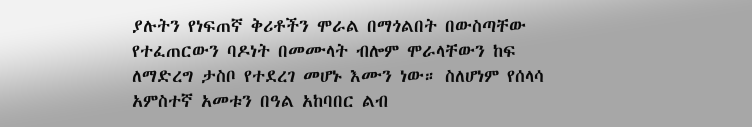ያሉትን የነፍጠኛ ቅሪቶችን ሞራል በማጎልበት በውስጣቸው የተፈጠርውን ባዶነት በመሙላት ብሎም ሞራላቸውን ከፍ ለማድረግ ታስቦ የተደረገ መሆኑ እሙን ነው። ስለሆነም የሰላሳ አምስተኛ አመቱን በዓል አከባበር ልብ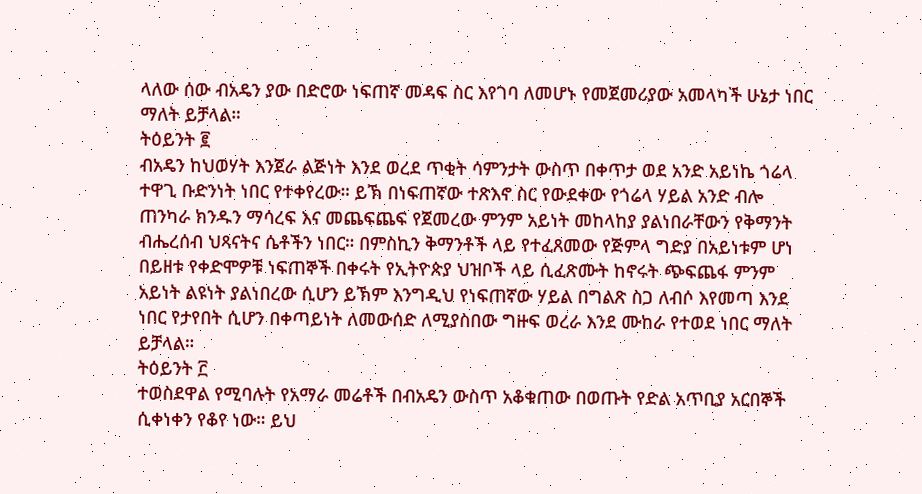ላለው ሰው ብአዴን ያው በድሮው ነፍጠኛ መዳፍ ስር እየገባ ለመሆኑ የመጀመሪያው አመላካች ሁኔታ ነበር ማለት ይቻላል።
ትዕይንት ፪
ብአዴን ከህወሃት እንጀራ ልጅነት እንደ ወረደ ጥቂት ሳምንታት ውስጥ በቀጥታ ወደ አንድ አይነኬ ጎሬላ ተዋጊ ቡድንነት ነበር የተቀየረው። ይኽ በነፍጠኛው ተጽእኖ ስር የውደቀው የጎሬላ ሃይል አንድ ብሎ ጠንካራ ክንዱን ማሳረፍ እና መጨፍጨፍ የጀመረው ምንም አይነት መከላከያ ያልነበራቸውን የቅማንት ብሔረሰብ ህጻናትና ሴቶችን ነበር። በምስኪን ቅማንቶች ላይ የተፈጸመው የጅምላ ግድያ በአይነቱም ሆነ በይዘቱ የቀድሞዎቹ ነፍጠኞች በቀሩት የኢትዮጵያ ህዝቦች ላይ ሲፈጽሙት ከኖሩት ጭፍጨፋ ምንም አይነት ልዩነት ያልነበረው ሲሆን ይኽም እንግዲህ የነፍጠኛው ሃይል በግልጽ ስጋ ለብሶ እየመጣ እንደ ነበር የታየበት ሲሆን በቀጣይነት ለመውሰድ ለሚያስበው ግዙፍ ወረራ እንደ ሙከራ የተወደ ነበር ማለት ይቻላል።
ትዕይንት ፫
ተወስደዋል የሚባሉት የአማራ መሬቶች በብአዴን ውስጥ አቆቁጠው በወጡት የድል አጥቢያ አርበኞች ሲቀነቀን የቆየ ነው። ይህ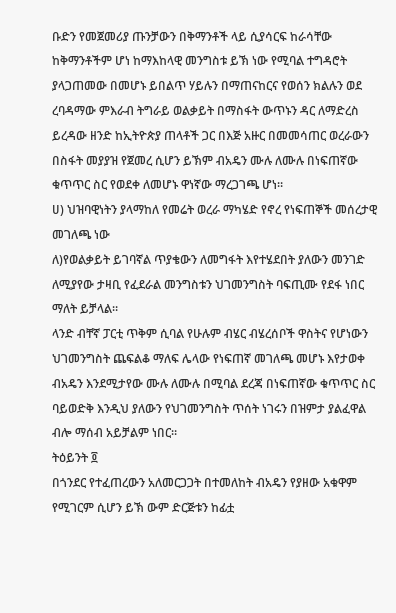ቡድን የመጀመሪያ ጡንቻውን በቅማንቶች ላይ ሲያሳርፍ ከራሳቸው ከቅማንቶችም ሆነ ከማእከላዊ መንግስቱ ይኽ ነው የሚባል ተግዳሮት ያላጋጠመው በመሆኑ ይበልጥ ሃይሉን በማጠናከርና የወሰን ክልሉን ወደ ረባዳማው ምእራብ ትግራይ ወልቃይት በማስፋት ውጥኑን ዳር ለማድረስ ይረዳው ዘንድ ከኢትዮጵያ ጠላቶች ጋር በእጅ አዙር በመመሳጠር ወረራውን በስፋት መያያዝ የጀመረ ሲሆን ይኽም ብአዴን ሙሉ ለሙሉ በነፍጠኛው ቁጥጥር ስር የወደቀ ለመሆኑ ዋነኛው ማረጋገጫ ሆነ።
ሀ) ህዝባዊነትን ያላማከለ የመሬት ወረራ ማካሄድ የኖረ የነፍጠኞች መሰረታዊ መገለጫ ነው
ለ)የወልቃይት ይገባኛል ጥያቄውን ለመግፋት እየተሄደበት ያለውን መንገድ ለሚያየው ታዛቢ የፈደራል መንግስቱን ህገመንግስት ባፍጢሙ የደፋ ነበር ማለት ይቻላል።
ላንድ ብቸኛ ፓርቲ ጥቅም ሲባል የሁሉም ብሄር ብሄረሰቦች ዋስትና የሆነውን ህገመንግስት ጨፍልቆ ማለፍ ሌላው የነፍጠኛ መገለጫ መሆኑ እየታወቀ ብአዴን እንደሚታየው ሙሉ ለሙሉ በሚባል ደረጃ በነፍጠኛው ቁጥጥር ስር ባይወድቅ እንዲህ ያለውን የህገመንግስት ጥሰት ነገሩን በዝምታ ያልፈዋል ብሎ ማሰብ አይቻልም ነበር።
ትዕይንት ፬
በጎንደር የተፈጠረውን አለመርጋጋት በተመለከት ብአዴን የያዘው አቁዋም የሚገርም ሲሆን ይኽ ውም ድርጅቱን ከፊቷ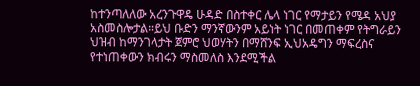ከተንጣለለው አረንጉዋዴ ሁዳድ በስተቀር ሌላ ነገር የማታይን የሜዳ አህያ አስመስሎታል።ይህ ቡድን ማንኛውንም አይነት ነገር በመጠቀም የትግራይን ህዝብ ከማንገላታት ጀምሮ ህወሃትን በማሸንፍ ኢህአዴግን ማፍረስና የተነጠቀውን ክብሩን ማስመለስ እንደሚችል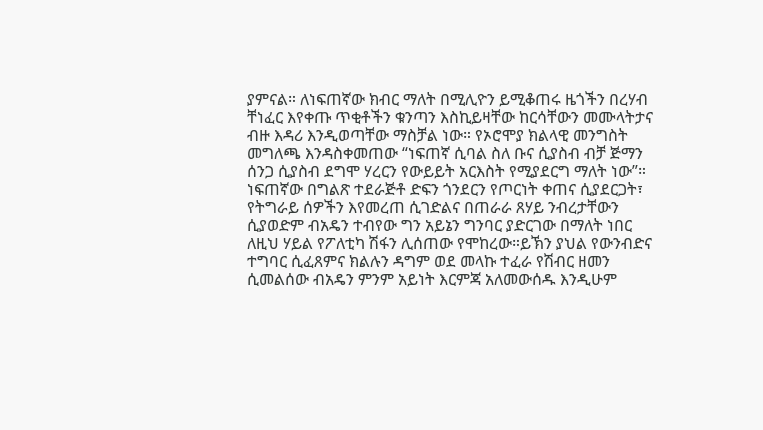ያምናል። ለነፍጠኛው ክብር ማለት በሚሊዮን ይሚቆጠሩ ዜጎችን በረሃብ ቸነፈር እየቀጡ ጥቂቶችን ቁንጣን እስኪይዛቸው ከርሳቸውን መሙላትታና ብዙ እዳሪ እንዲወጣቸው ማስቻል ነው። የኦሮሞያ ክልላዊ መንግስት መግለጫ እንዳስቀመጠው “ነፍጠኛ ሲባል ስለ ቡና ሲያስብ ብቻ ጅማን ሰንጋ ሲያስብ ደግሞ ሃረርን የውይይት አርእስት የሚያደርግ ማለት ነው”። ነፍጠኛው በግልጽ ተደራጅቶ ድፍን ጎንደርን የጦርነት ቀጠና ሲያደርጋት፣ የትግራይ ሰዎችን እየመረጠ ሲገድልና በጠራራ ጸሃይ ንብረታቸውን ሲያወድም ብአዴን ተብየው ግን አይኔን ግንባር ያድርገው በማለት ነበር ለዚህ ሃይል የፖለቲካ ሽፋን ሊሰጠው የሞከረው።ይኽን ያህል የውንብድና ተግባር ሲፈጸምና ክልሉን ዳግም ወደ መላኩ ተፈራ የሽብር ዘመን ሲመልሰው ብአዴን ምንም አይነት እርምጃ አለመውሰዱ እንዲሁም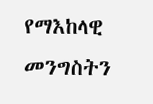የማእከላዊ መንግስትን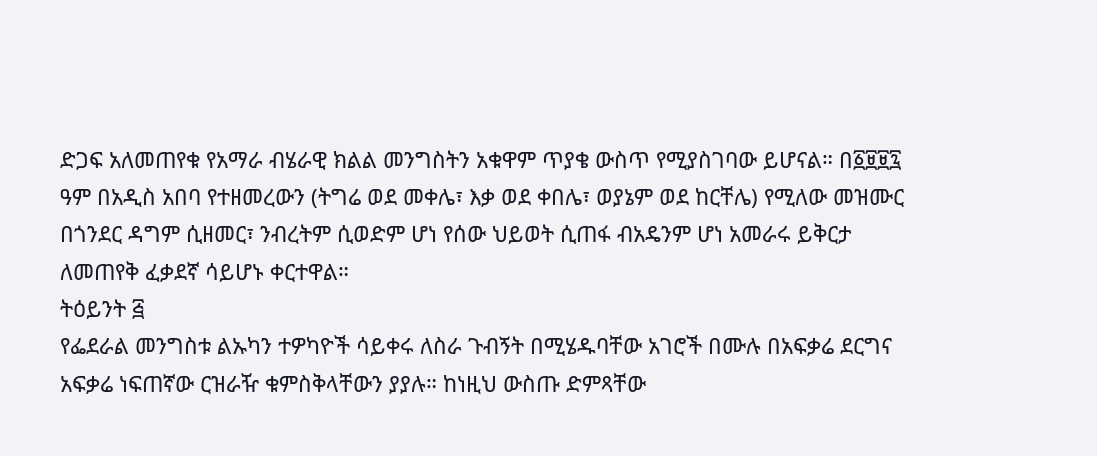ድጋፍ አለመጠየቁ የአማራ ብሄራዊ ክልል መንግስትን አቁዋም ጥያቄ ውስጥ የሚያስገባው ይሆናል። በ፩፱፱፯ ዓም በአዲስ አበባ የተዘመረውን (ትግሬ ወደ መቀሌ፣ እቃ ወደ ቀበሌ፣ ወያኔም ወደ ከርቸሌ) የሚለው መዝሙር በጎንደር ዳግም ሲዘመር፣ ንብረትም ሲወድም ሆነ የሰው ህይወት ሲጠፋ ብአዴንም ሆነ አመራሩ ይቅርታ ለመጠየቅ ፈቃደኛ ሳይሆኑ ቀርተዋል።
ትዕይንት ፭
የፌደራል መንግስቱ ልኡካን ተዎካዮች ሳይቀሩ ለስራ ጉብኝት በሚሄዱባቸው አገሮች በሙሉ በአፍቃሬ ደርግና አፍቃሬ ነፍጠኛው ርዝራዥ ቁምስቅላቸውን ያያሉ። ከነዚህ ውስጡ ድምጻቸው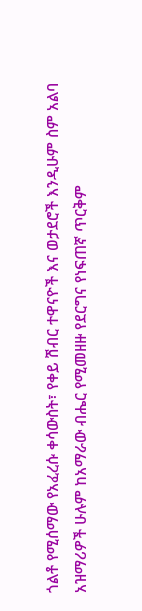ጎልቶ የሚሰማው የአፈረሱ ቀሳውስት፣ የቀይ ሽብር ተዋናዮች እና ወታደሮች እንዲሁም ስም አልባ አዝማሪዎች ሁሉም ከአማራው ብሔር የሚመዘዙ የደርግና የነፍጠኛ ጥርቅም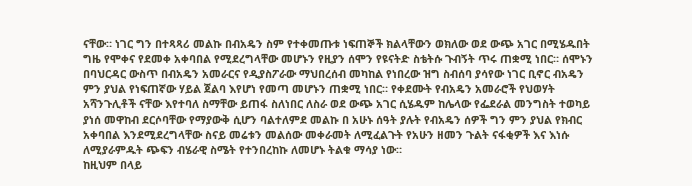ናቸው። ነገር ግን በተጻጻሪ መልኩ በብአዴን ስም የተቀመጡቱ ነፍጠኞች ክልላቸውን ወክለው ወደ ውጭ አገር በሚሄዱበት ግዜ የሞቀና የደመቀ አቀባበል የሚደረግላቸው መሆኑን የዚያን ሰሞን የዩናትድ ስቴትሱ ጉብኝት ጥሩ ጠቋሚ ነበር። ሰሞኑን በባህርዳር ውስጥ በብአዴን አመራርና የዲያስፖራው ማህበረሰብ መካከል የነበረው ዝግ ስብሰባ ያሳየው ነገር ቢኖር ብአዴን ምን ያህል የነፍጠኛው ሃይል ጀልባ እየሆነ የመጣ መሆኑን ጠቋሚ ነበር። የቀደሙት የብአዴን አመራሮች የህወሃት አሻንጉሊቶች ናቸው እየተባለ ስማቸው ይጠፋ ስለነበር ለስራ ወደ ውጭ አገር ሲሄዱም ከሌላው የፌደራል መንግስት ተወካይ ያነሰ መዋከብ ደርሶባቸው የማያውቅ ሲሆን ባልተለምደ መልኩ በ አሁኑ ሰዓት ያሉት የብአዴን ሰዎች ግን ምን ያህል የክብር አቀባበል እንደሚደረግላቸው ስናይ መሬቱን መልሰው መቀራመት ለሚፈልጉት የአሁን ዘመን ጉልት ናፋቂዎች እና እነሱ ለሚያራምዱት ጭፍን ብሄራዊ ስሜት የተንበረከኩ ለመሆኑ ትልቁ ማሳያ ነው።
ከዚህም በላይ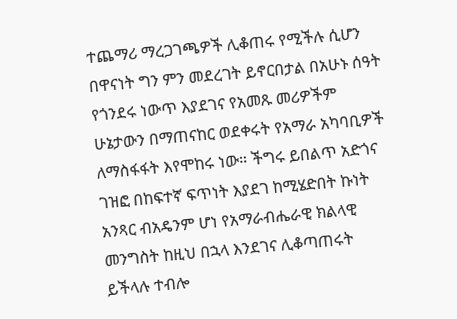ተጨማሪ ማረጋገጫዎች ሊቆጠሩ የሚችሉ ሲሆን በዋናነት ግን ምን መደረገት ይኖርበታል በአሁኑ ሰዓት የጎንደሩ ነውጥ እያደገና የአመጹ መሪዎችም ሁኔታውን በማጠናከር ወደቀሩት የአማራ አካባቢዎች ለማስፋፋት እየሞከሩ ነው። ችግሩ ይበልጥ አድጎና ገዝፎ በከፍተኛ ፍጥነት እያደገ ከሚሄድበት ኩነት አንጻር ብአዴንም ሆነ የአማራብሔራዊ ክልላዊ መንግስት ከዚህ በኋላ እንደገና ሊቆጣጠሩት ይችላሉ ተብሎ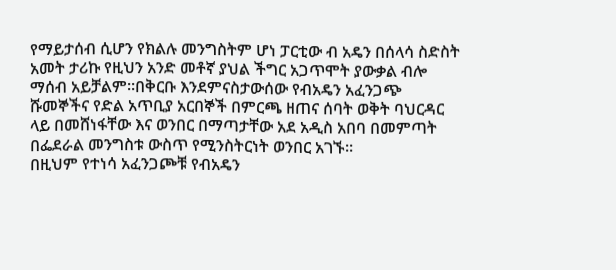የማይታሰብ ሲሆን የክልሉ መንግስትም ሆነ ፓርቲው ብ አዴን በሰላሳ ስድስት አመት ታሪኩ የዚህን አንድ መቶኛ ያህል ችግር አጋጥሞት ያውቃል ብሎ ማሰብ አይቻልም።በቅርቡ እንደምናስታውሰው የብአዴን አፈንጋጭ ሹመኞችና የድል አጥቢያ አርበኞች በምርጫ ዘጠና ሰባት ወቅት ባህርዳር ላይ በመሸነፋቸው እና ወንበር በማጣታቸው አደ አዲስ አበባ በመምጣት በፌደራል መንግስቱ ውስጥ የሚንስትርነት ወንበር አገኙ።
በዚህም የተነሳ አፈንጋጮቹ የብአዴን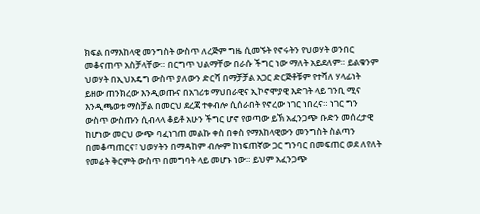ክፍል በማእከላዊ መንግስት ውስጥ ለረጅም ግዜ ሲመኙት የኖሩትን የህወሃት ወንበር መቆናጠጥ አስቻላቸው። በርግጥ ህልማቸው በራሱ ችግር ነው ማለት አይደለም። ይልቁንም ህወሃት በኢህአዴግ ውስጥ ያለውን ድርሻ በማቻቻል አጋር ድርጅቶቹም የተሻለ ሃላፊነት ይዘው ጠንክረው እንዲወጡና በአገሪቱ ማህበራዊና ኢኮኖሞያዊ እድገት ላይ ገንቢ ሚና እንዲጫወቱ ማስቻል በመርህ ደረጃ ተቀብሎ ሲሰራበት የኖረው ነገር ነበረና። ነገር ግን ውስጥ ውስጡን ሲብላላ ቆይቶ አሁን ችግር ሆኖ የወጣው ይኽ አፈንጋጭ ቡድን መሰረታዊ ከሆነው መርህ ውጭ ባፈነገጠ መልኩ ቀስ በቀስ የማእከላዊውን መንግስት ስልጣን በመቆጣጠርና፣ ህወሃትን በማዳከም ብሎም ከነፍጠኛው ጋር ግንባር በመፍጠር ወደ ለየለት የመሬት ቅርምት ውስጥ በመግባት ላይ መሆኑ ነው። ይህም አፈንጋጭ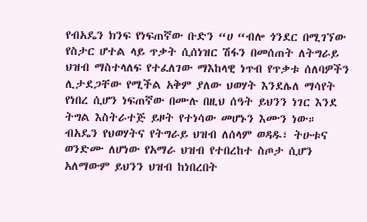የብአዴን ክንፍ የነፍጠኛው ቡድን “ሀ “ብሎ ጎንደር በሚገኘው የስታር ሆተል ላይ ጥቃት ሲሰነዝር ሽፋን በመሰጠት ለትግራይ ህዝብ ማስተላለፍ የተፈለገው ማእከላዊ ነጥብ የጥቃቱ ሰለባዎችን ሊታደጋቸው የሚችል አቅም ያለው ህወሃት እንደሌለ ማሳየት የነበረ ሲሆን ነፍጠኛው በሙሉ በዚህ ሰዓት ይህንን ነገር እንደ ትግል እስትራተጅ ይዞት የተነሳው መሆኑን እሙን ነው።
ብአዴን የህወሃትና የትግራይ ህዝብ ለሰላም ወዳዱ፣ ትሁቱና ወንድሙ ለሆነው የአማራ ህዝብ የተበረከተ ስጦታ ሲሆን አለማውም ይህንን ህዝብ ከነበረበት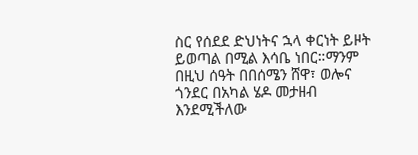ስር የሰደደ ድህነትና ኋላ ቀርነት ይዞት ይወጣል በሚል እሳቤ ነበር።ማንም በዚህ ሰዓት በበሰሜን ሸዋ፣ ወሎና ጎንደር በአካል ሄዶ መታዘብ እንደሚችለው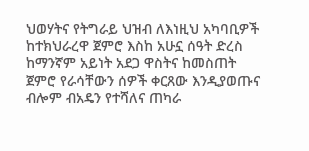ህወሃትና የትግራይ ህዝብ ለእነዚህ አካባቢዎች ከተክህራረዋ ጀምሮ እስከ አሁኗ ሰዓት ድረስ ከማንኛም አይነት አደጋ ዋስትና ከመስጠት ጀምሮ የራሳቸውን ሰዎች ቀርጸው እንዲያወጡና ብሎም ብአዴን የተሻለና ጠካራ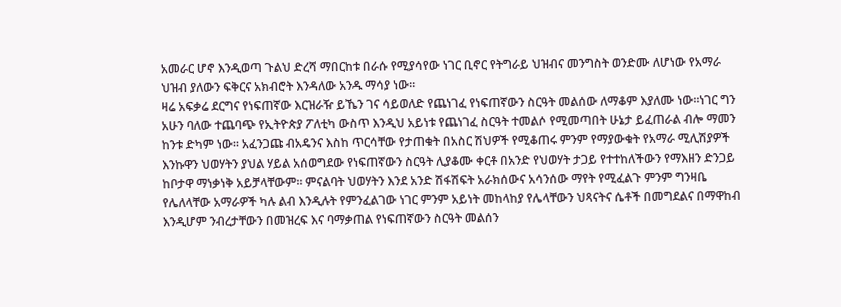አመራር ሆኖ እንዲወጣ ጉልህ ድረሻ ማበርከቱ በራሱ የሚያሳየው ነገር ቢኖር የትግራይ ህዝብና መንግስት ወንድሙ ለሆነው የአማራ ህዝብ ያለውን ፍቅርና አክብሮት እንዳለው አንዱ ማሳያ ነው።
ዛሬ አፍቃሬ ደርግና የነፍጠኛው እርዝራዥ ይኼን ገና ሳይወለድ የጨነገፈ የነፍጠኛውን ስርዓት መልሰው ለማቆም እያለሙ ነው።ነገር ግን አሁን ባለው ተጨባጭ የኢትዮጵያ ፖለቲካ ውስጥ እንዲህ አይነቱ የጨነገፈ ስርዓት ተመልሶ የሚመጣበት ሁኔታ ይፈጠራል ብሎ ማመን ከንቱ ድካም ነው። አፈንጋጩ ብአዴንና እስከ ጥርሳቸው የታጠቁት በአስር ሽህዎች የሚቆጠሩ ምንም የማያውቁት የአማራ ሚሊሽያዎች እንኩዋን ህወሃትን ያህል ሃይል አሰወግደው የነፍጠኛውን ስርዓት ሊያቆሙ ቀርቶ በአንድ የህወሃት ታጋይ የተተከለችውን የማእዘን ድንጋይ ከቦታዋ ማነቃነቅ አይቻላቸውም። ምናልባት ህወሃትን እንደ አንድ ሽፋሽፍት አራክሰውና አሳንሰው ማየት የሚፈልጉ ምንም ግንዛቤ የሌለላቸው አማራዎች ካሉ ልብ እንዲሉት የምንፈልገው ነገር ምንም አይነት መከላከያ የሌላቸውን ህጻናትና ሴቶች በመግደልና በማዋከብ እንዲሆም ንብረታቸውን በመዝረፍ እና ባማቃጠል የነፍጠኛውን ስርዓት መልሰን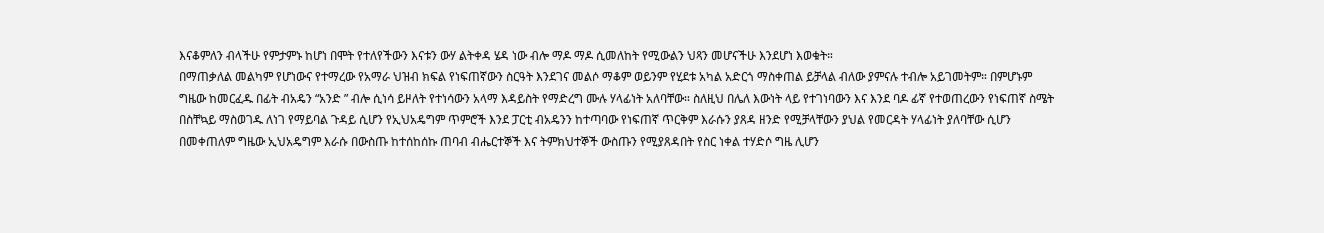እናቆምለን ብላችሁ የምታምኑ ከሆነ በሞት የተለየችውን እናቱን ውሃ ልትቀዳ ሄዳ ነው ብሎ ማዶ ማዶ ሲመለከት የሚውልን ህጻን መሆናችሁ እንደሆነ እወቁት።
በማጠቃለል መልካም የሆነውና የተማረው የአማራ ህዝብ ክፍል የነፍጠኛውን ስርዓት እንደገና መልሶ ማቆም ወይንም የሂደቱ አካል አድርጎ ማስቀጠል ይቻላል ብለው ያምናሉ ተብሎ አይገመትም። በምሆኑም ግዜው ከመርፈዱ በፊት ብአዴን “አንድ ” ብሎ ሲነሳ ይዞለት የተነሳውን አላማ እዳይስት የማድረግ ሙሉ ሃላፊነት አለባቸው። ስለዚህ በሌለ እውነት ላይ የተገነባውን እና እንደ ባዶ ፊኛ የተወጠረውን የነፍጠኛ ስሜት በስቸኳይ ማስወገዱ ለነገ የማይባል ጉዳይ ሲሆን የኢህአዴግም ጥምሮች እንደ ፓርቲ ብአዴንን ከተጣባው የነፍጠኛ ጥርቅም እራሱን ያጸዳ ዘንድ የሚቻላቸውን ያህል የመርዳት ሃላፊነት ያለባቸው ሲሆን በመቀጠለም ግዜው ኢህአዴግም እራሱ በውስጡ ከተሰከሰኩ ጠባብ ብሔርተኞች እና ትምክህተኞች ውስጡን የሚያጸዳበት የስር ነቀል ተሃድሶ ግዜ ሊሆን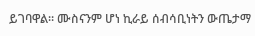ይገባዋል። ሙስናንም ሆነ ኪራይ ሰብሳቢነትን ውጤታማ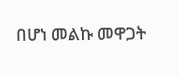በሆነ መልኩ መዋጋት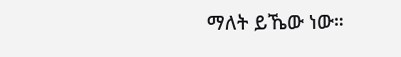ማለት ይኼው ነው።